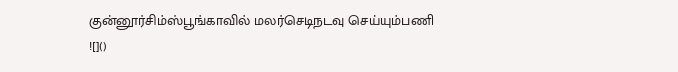குன்னூர்சிம்ஸ்பூங்காவில் மலர்செடிநடவு செய்யும்பணி
![]()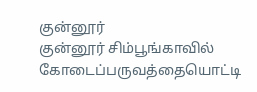குன்னூர்
குன்னூர் சிம்பூங்காவில் கோடைப்பருவத்தையொட்டி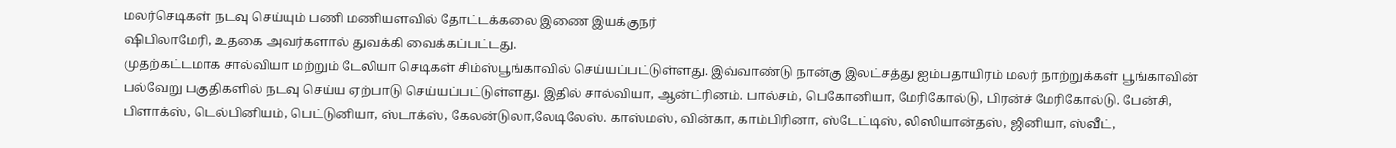மலர்செடிகள் நடவு செய்யும் பணி மணியளவில் தோட்டக்கலை இணை இயக்குநர்
ஷிபிலாமேரி, உதகை அவர்களால் துவக்கி வைக்கப்பட்டது.
முதற்கட்டமாக சால்வியா மற்றும் டேலியா செடிகள் சிம்ஸ்பூங்காவில் செய்யப்பட்டுள்ளது. இவ்வாண்டு நான்கு இலட்சத்து ஐம்பதாயிரம் மலர் நாற்றுக்கள் பூங்காவின் பல்வேறு பகுதிகளில் நடவு செய்ய ஏற்பாடு செய்யப்பட்டுள்ளது. இதில் சால்வியா, ஆன்ட்ரினம். பால்சம், பெகோனியா, மேரிகோல்டு, பிரன்ச் மேரிகோல்டு. பேன்சி, பிளாக்ஸ், டெல்பினியம், பெட்டுனியா, ஸ்டாக்ஸ், கேலன்டுலா,லேடிலேஸ். காஸ்மஸ், வின்கா, காம்பிரினா, ஸ்டேட்டிஸ், லிஸியான்தஸ், ஜினியா, ஸ்வீட்,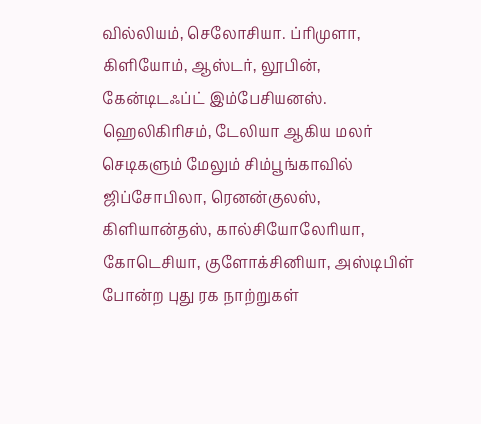வில்லியம், செலோசியா. ப்ரிமுளா, கிளியோம், ஆஸ்டர், லூபின், கேன்டிடஃப்ட் இம்பேசியனஸ். ஹெலிகிரிசம், டேலியா ஆகிய மலர் செடிகளும் மேலும் சிம்பூங்காவில் ஜிப்சோபிலா, ரெனன்குலஸ், கிளியான்தஸ், கால்சியோலேரியா, கோடெசியா, குளோக்சினியா, அஸ்டிபிள் போன்ற புது ரக நாற்றுகள்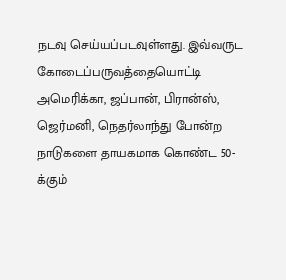நடவு செய்யப்படவுள்ளது. இவ்வருட கோடைப்பருவத்தையொட்டி அமெரிக்கா, ஜப்பான், பிரான்ஸ், ஜெர்மனி, நெதர்லாந்து போன்ற நாடுகளை தாயகமாக கொண்ட 50- க்கும்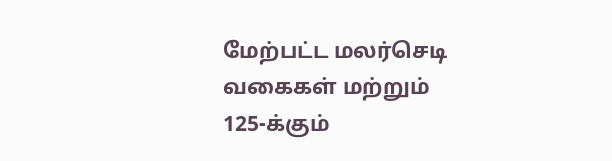மேற்பட்ட மலர்செடி வகைகள் மற்றும் 125-க்கும்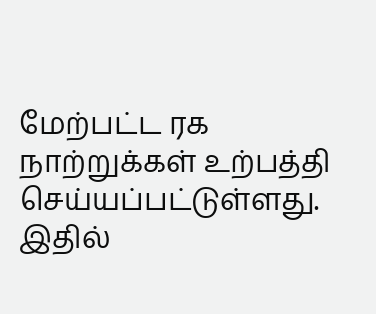மேற்பட்ட ரக நாற்றுக்கள் உற்பத்தி செய்யப்பட்டுள்ளது.
இதில்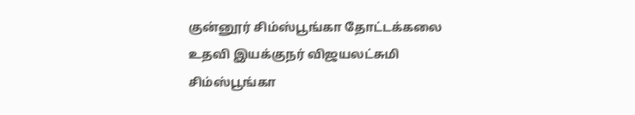குன்னூர் சிம்ஸ்பூங்கா தோட்டக்கலை உதவி இயக்குநர் விஜயலட்சுமி சிம்ஸ்பூங்கா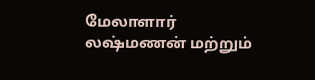மேலாளார் லஷ்மணன் மற்றும்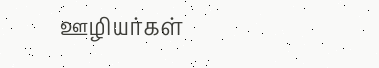ஊழியர்கள்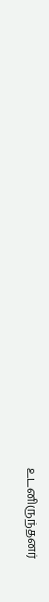உடனிருந்தனர்